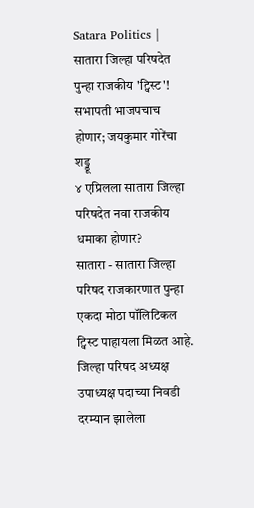Satara Politics | सातारा जिल्हा परिषदेत पुन्हा राजकीय 'ट्विस्ट'! सभापती भाजपचाच होणार; जयकुमार गोरेंचा शड्डू
४ एप्रिलला सातारा जिल्हा परिषदेत नवा राजकीय धमाका होणार?
सातारा - सातारा जिल्हा परिषद राजकारणात पुन्हा एकदा मोठा पॉलिटिकल ट्विस्ट पाहायला मिळत आहे. जिल्हा परिषद अध्यक्ष उपाध्यक्ष पदाच्या निवडी दरम्यान झालेला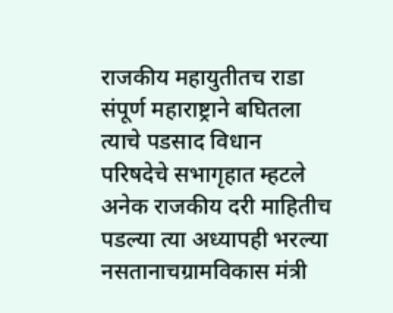राजकीय महायुतीतच राडा संपूर्ण महाराष्ट्राने बघितला त्याचे पडसाद विधान परिषदेचे सभागृहात म्हटले अनेक राजकीय दरी माहितीच पडल्या त्या अध्यापही भरल्या नसतानाचग्रामविकास मंत्री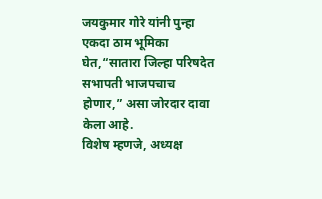जयकुमार गोरे यांनी पुन्हा एकदा ठाम भूमिका घेत,“सातारा जिल्हा परिषदेत सभापती भाजपचाच होणार,” असा जोरदार दावा केला आहे.
विशेष म्हणजे, अध्यक्ष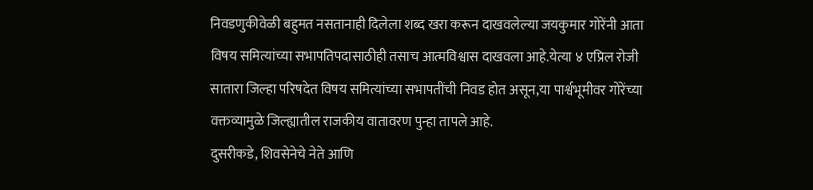निवडणुकीवेळी बहुमत नसतानाही दिलेला शब्द खरा करून दाखवलेल्या जयकुमार गोरेंनी आता विषय समित्यांच्या सभापतिपदासाठीही तसाच आत्मविश्वास दाखवला आहे.येत्या ४ एप्रिल रोजी सातारा जिल्हा परिषदेत विषय समित्यांच्या सभापतींची निवड होत असून,या पार्श्वभूमीवर गोरेंच्या वक्तव्यामुळे जिल्ह्यातील राजकीय वातावरण पुन्हा तापले आहे.
दुसरीकडे, शिवसेनेचे नेते आणि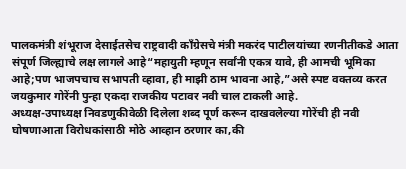पालकमंत्री शंभूराज देसाईतसेच राष्ट्रवादी काँग्रेसचे मंत्री मकरंद पाटीलयांच्या रणनीतीकडे आता संपूर्ण जिल्ह्याचे लक्ष लागले आहे“महायुती म्हणून सर्वांनी एकत्र यावे, ही आमची भूमिका आहे;पण भाजपचाच सभापती व्हावा, ही माझी ठाम भावना आहे,”असे स्पष्ट वक्तव्य करत जयकुमार गोरेंनी पुन्हा एकदा राजकीय पटावर नवी चाल टाकली आहे.
अध्यक्ष-उपाध्यक्ष निवडणुकीवेळी दिलेला शब्द पूर्ण करून दाखवलेल्या गोरेंची ही नवी घोषणाआता विरोधकांसाठी मोठे आव्हान ठरणार का,की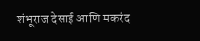शंभूराज देसाई आणि मकरंद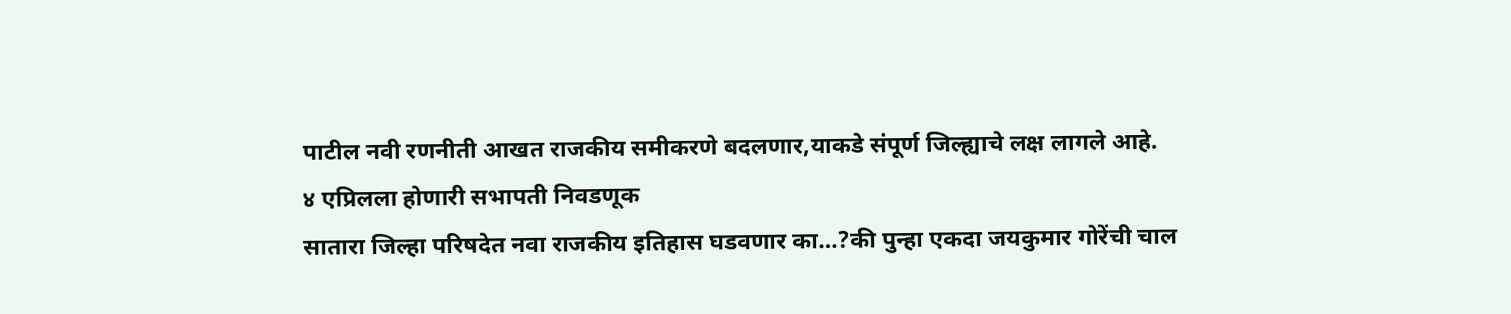पाटील नवी रणनीती आखत राजकीय समीकरणे बदलणार,याकडे संपूर्ण जिल्ह्याचे लक्ष लागले आहे.
४ एप्रिलला होणारी सभापती निवडणूक
सातारा जिल्हा परिषदेत नवा राजकीय इतिहास घडवणार का…?की पुन्हा एकदा जयकुमार गोरेंची चाल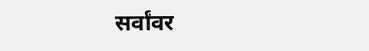सर्वांवर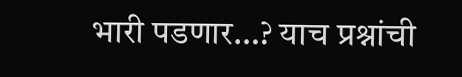भारी पडणार…? याच प्रश्नांची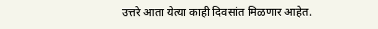उत्तरे आता येत्या काही दिवसांत मिळणार आहेत.